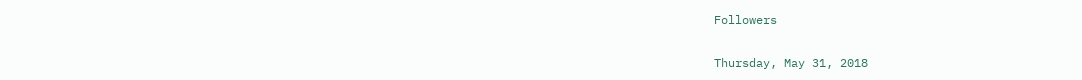Followers

Thursday, May 31, 2018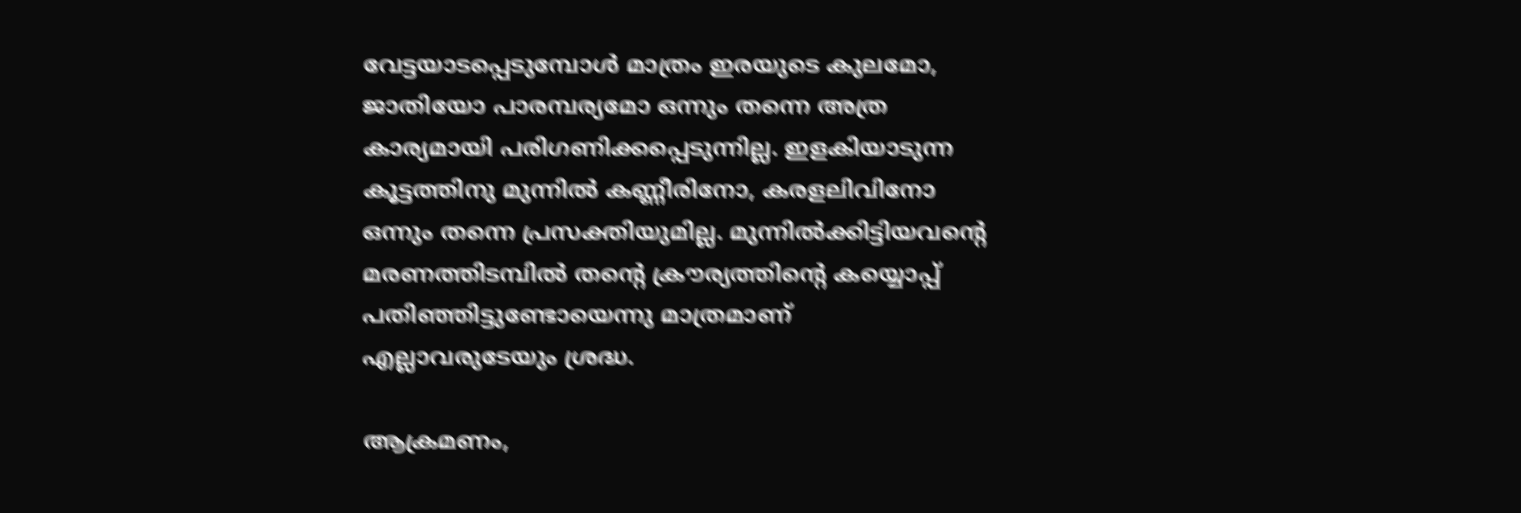വേട്ടയാടപ്പെടുമ്പോൾ മാത്രം ഇരയുടെ കുലമോ, ജാതിയോ പാരമ്പര്യമോ ഒന്നും തന്നെ അത്ര കാര്യമായി പരിഗണിക്കപ്പെടുന്നില്ല. ഇളകിയാടുന്ന കൂട്ടത്തിനു മുന്നിൽ കണ്ണീരിനോ, കരളലിവിനോ ഒന്നും തന്നെ പ്രസക്തിയുമില്ല. മുന്നിൽക്കിട്ടിയവൻ്റെ മരണത്തിടമ്പിൽ തൻ്റെ ക്രൗര്യത്തിൻ്റെ കയ്യൊപ്പ് പതിഞ്ഞിട്ടുണ്ടോയെന്നു മാത്രമാണ് എല്ലാവരുടേയും ശ്രദ്ധ.

ആക്രമണം,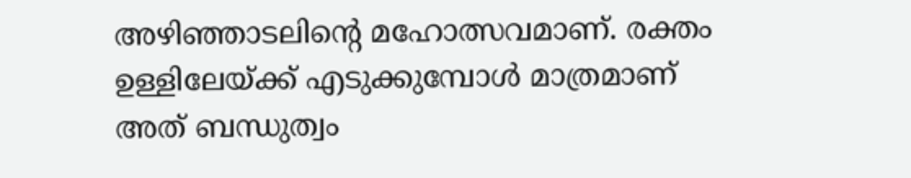അഴിഞ്ഞാടലിൻ്റെ മഹോത്സവമാണ്. രക്തം ഉള്ളിലേയ്ക്ക് എടുക്കുമ്പോൾ മാത്രമാണ് അത് ബന്ധുത്വം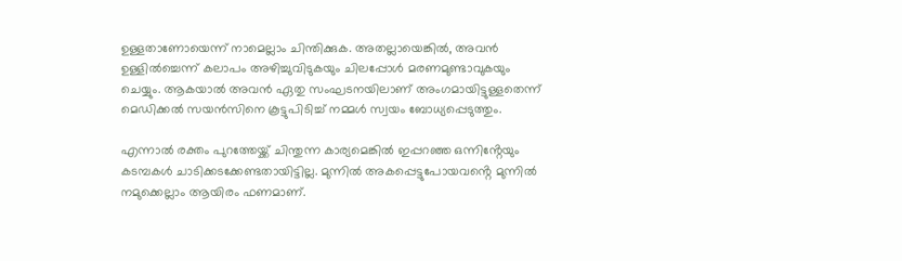ഉള്ളതാണോയെന്ന് നാമെല്ലാം ചിന്തിക്കുക. അതല്ലായെങ്കിൽ, അവൻ ഉള്ളിൽച്ചെന്ന് കലാപം അഴിച്ചുവിടുകയും ചിലപ്പോൾ മരണമുണ്ടാവുകയും ചെയ്യും. ആകയാൽ അവൻ ഏതു സംഘടനയിലാണ് അംഗമായിട്ടുള്ളതെന്ന് മെഡിക്കൽ സയൻസിനെ കൂട്ടുപിടിച്ച് നമ്മൾ സ്വയം ബോധ്യപ്പെടുത്തും.

എന്നാൽ രക്തം പുറത്തേയ്ക്ക് ചിന്തുന്ന കാര്യമെങ്കിൽ ഇപ്പറഞ്ഞ ഒന്നിൻ്റേയും കടമ്പകൾ ചാടിക്കടക്കേണ്ടതായിട്ടില്ല. മുന്നിൽ അകപ്പെട്ടുപോയവൻ്റെ മുന്നിൽ നമുക്കെല്ലാം ആയിരം ഫണമാണ്.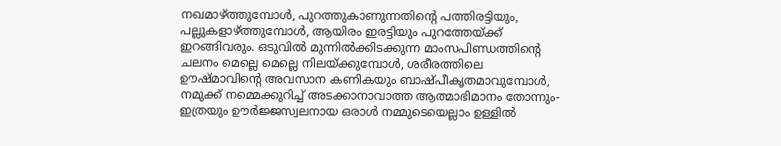നഖമാഴ്ത്തുമ്പോൾ, പുറത്തുകാണുന്നതിൻ്റെ പത്തിരട്ടിയും, പല്ലുകളാഴ്ത്തുമ്പോൾ, ആയിരം ഇരട്ടിയും പുറത്തേയ്ക്ക് ഇറങ്ങിവരും. ഒടുവിൽ മുന്നിൽക്കിടക്കുന്ന മാംസപിണ്ഡത്തിൻ്റെ ചലനം മെല്ലെ മെല്ലെ നിലയ്ക്കുമ്പോൾ, ശരീരത്തിലെ ഊഷ്മാവിൻ്റെ അവസാന കണികയും ബാഷ്പീകൃതമാവുമ്പോൾ, നമുക്ക് നമ്മെക്കുറിച്ച് അടക്കാനാവാത്ത ആത്മാഭിമാനം തോന്നും- ഇത്രയും ഊർജ്ജസ്വലനായ ഒരാൾ നമ്മുടെയെല്ലാം ഉള്ളിൽ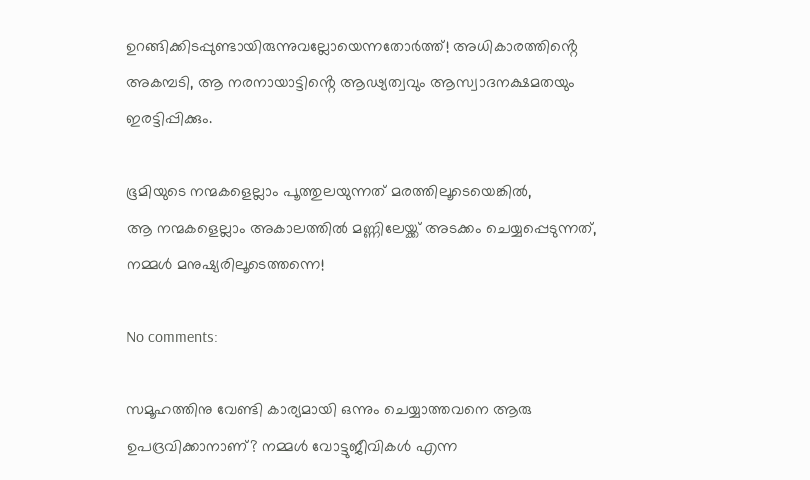ഉറങ്ങിക്കിടപ്പുണ്ടായിരുന്നുവല്ലോയെന്നതോർത്ത്! അധികാരത്തിൻ്റെ അകമ്പടി, ആ നരനായാട്ടിൻ്റെ ആഢ്യത്വവും ആസ്വാദനക്ഷമതയും ഇരട്ടിപ്പിക്കും.

ഭൂമിയുടെ നന്മകളെല്ലാം പൂത്തുലയുന്നത് മരത്തിലൂടെയെങ്കിൽ,
ആ നന്മകളെല്ലാം അകാലത്തിൽ മണ്ണിലേയ്ക്ക് അടക്കം ചെയ്യപ്പെടുന്നത്, നമ്മൾ മനുഷ്യരിലൂടെത്തന്നെ!

No comments:

സമൂഹത്തിനു വേണ്ടി കാര്യമായി ഒന്നും ചെയ്യാത്തവനെ ആരു ഉപദ്രവിക്കാനാണ്? നമ്മൾ വോട്ടുജീവികൾ എന്ന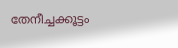തേനീച്ചക്കൂട്ടം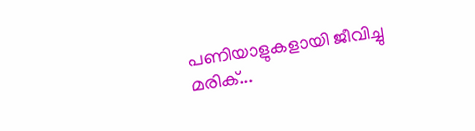പണിയാളുകളായി ജീവിച്ചു മരിക്...